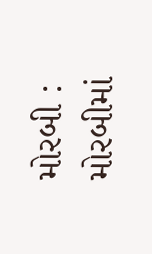મોરબી : મોરબીમાં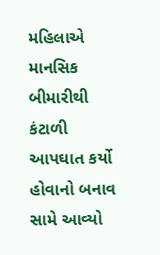મહિલાએ માનસિક બીમારીથી કંટાળી આપઘાત કર્યો હોવાનો બનાવ સામે આવ્યો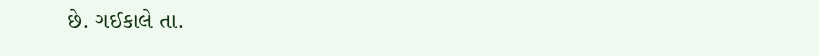છે. ગઈકાલે તા.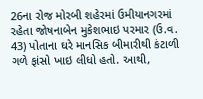26ના રોજ મોરબી શહેરમાં ઉમીયાનગરમાં રહેતા જોષનાબેન મુકેશભાઇ પરમાર (ઉ.વ. 43) પોતાના ઘરે માનસિક બીમારીથી કંટાળી ગળે ફાંસો ખાઇ લીધો હતો. આથી,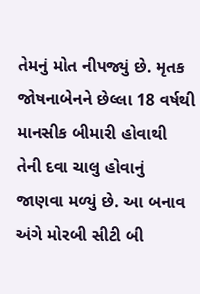તેમનું મોત નીપજ્યું છે. મૃતક જોષનાબેનને છેલ્લા 18 વર્ષથી માનસીક બીમારી હોવાથી તેની દવા ચાલુ હોવાનું જાણવા મળ્યું છે. આ બનાવ અંગે મોરબી સીટી બી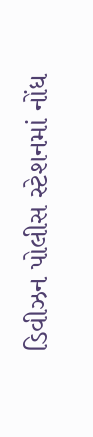ડિવીઝન પોલીસ સ્ટેશનમાં નોંધ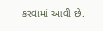કરવામાં આવી છે.